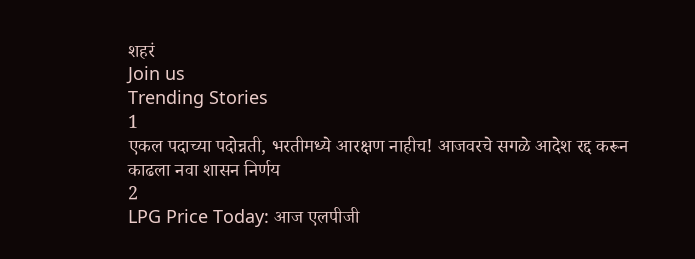शहरं
Join us
Trending Stories
1
एकल पदाच्या पदोन्नती, भरतीमध्ये आरक्षण नाहीच! आजवरचे सगळे आदेश रद्द करून काढला नवा शासन निर्णय
2
LPG Price Today: आज एलपीजी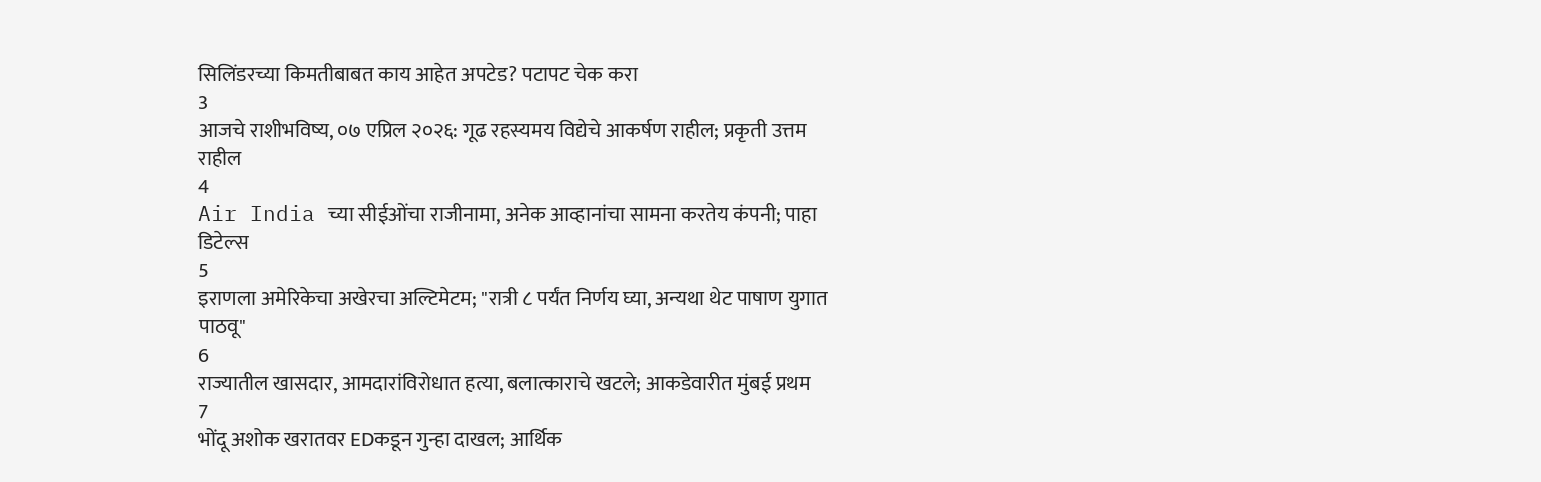सिलिंडरच्या किमतीबाबत काय आहेत अपटेड? पटापट चेक करा
3
आजचे राशीभविष्य, ०७ एप्रिल २०२६: गूढ रहस्यमय विद्येचे आकर्षण राहील; प्रकृती उत्तम राहील
4
Air India च्या सीईओंचा राजीनामा, अनेक आव्हानांचा सामना करतेय कंपनी; पाहा डिटेल्स
5
इराणला अमेरिकेचा अखेरचा अल्टिमेटम; "रात्री ८ पर्यंत निर्णय घ्या, अन्यथा थेट पाषाण युगात पाठवू"
6
राज्यातील खासदार, आमदारांविरोधात हत्या, बलात्काराचे खटले; आकडेवारीत मुंबई प्रथम
7
भोंदू अशोक खरातवर EDकडून गुन्हा दाखल; आर्थिक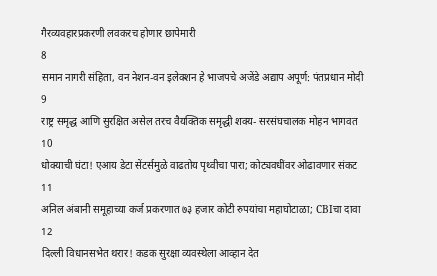गैरव्यवहारप्रकरणी लवकरच होणार छापेमारी
8
समान नागरी संहिता, वन नेशन-वन इलेक्शन हे भाजपचे अजेंडे अद्याप अपूर्ण: पंतप्रधान मोदी
9
राष्ट्र समृद्ध आणि सुरक्षित असेल तरच वैयक्तिक समृद्धी शक्य- सरसंघचालक मोहन भागवत
10
धोक्याची घंटा! एआय डेटा सेंटर्समुळे वाढतोय पृथ्वीचा पारा; कोट्यवधींवर ओढावणार संकट
11
अनिल अंबानी समूहाच्या कर्ज प्रकरणात ७३ हजार कोटी रुपयांचा महाघोटाळा; CBIचा दावा
12
दिल्ली विधानसभेत थरार! कडक सुरक्षा व्यवस्थेला आव्हान देत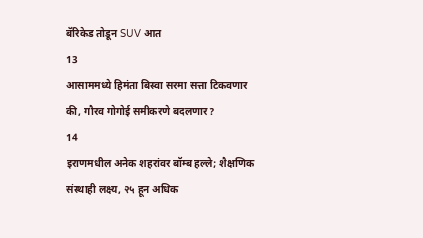बॅरिकेड तोडून SUV आत
13
आसाममध्ये हिमंता बिस्वा सरमा सत्ता टिकवणार की, गौरव गोगोई समीकरणे बदलणार?
14
इराणमधील अनेक शहरांवर बॉम्ब हल्ले; शैक्षणिक संस्थाही लक्ष्य, २५ हून अधिक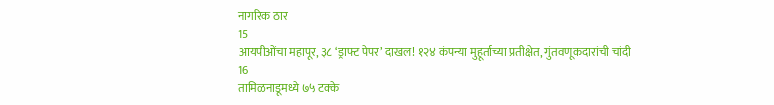नागरिक ठार
15
आयपीओंचा महापूर, ३८ ‘ड्राफ्ट पेपर’ दाखल! १२४ कंपन्या मुहूर्ताच्या प्रतीक्षेत, गुंतवणूकदारांची चांदी
16
तामिळनाडूमध्ये ७५ टक्के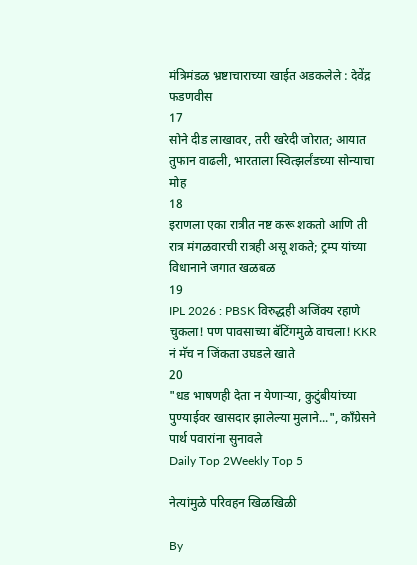मंत्रिमंडळ भ्रष्टाचाराच्या खाईत अडकलेले : देवेंद्र फडणवीस
17
सोने दीड लाखावर, तरी खरेदी जोरात; आयात तुफान वाढली, भारताला स्वित्झर्लंडच्या सोन्याचा मोह
18
इराणला एका रात्रीत नष्ट करू शकतो आणि ती रात्र मंगळवारची रात्रही असू शकते; ट्रम्प यांच्या विधानाने जगात खळबळ
19
IPL 2026 : PBSK विरुद्धही अजिंक्य रहाणे चुकला! पण पावसाच्या बॅटिंगमुळे वाचला! KKR नं मॅच न जिंकता उघडले खाते
20
"धड भाषणही देता न येणाऱ्या, कुटुंबीयांच्या पुण्याईवर खासदार झालेल्या मुलाने...", काँग्रेसने पार्थ पवारांना सुनावले
Daily Top 2Weekly Top 5

नेत्यांमुळे परिवहन खिळखिळी

By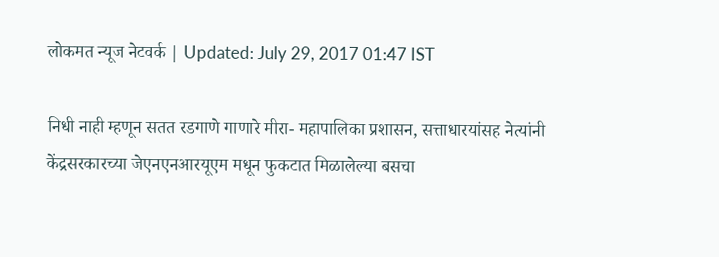लोकमत न्यूज नेटवर्क | Updated: July 29, 2017 01:47 IST

निधी नाही म्हणून सतत रडगाणे गाणारे मीरा- महापालिका प्रशासन, सत्ताधारयांसह नेत्यांनी केंद्रसरकारच्या जेएनएनआरयूएम मधून फुकटात मिळालेल्या बसचा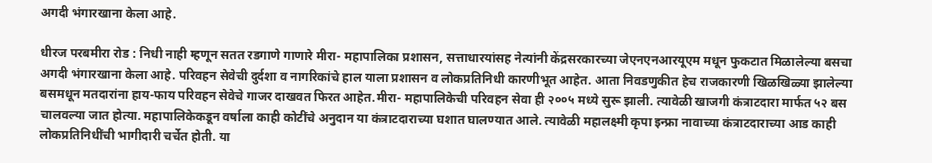अगदी भंगारखाना केला आहे.

धीरज परबमीरा रोड : निधी नाही म्हणून सतत रडगाणे गाणारे मीरा- महापालिका प्रशासन, सत्ताधारयांसह नेत्यांनी केंद्रसरकारच्या जेएनएनआरयूएम मधून फुकटात मिळालेल्या बसचा अगदी भंगारखाना केला आहे. परिवहन सेवेची दुर्दशा व नागरिकांचे हाल याला प्रशासन व लोकप्रतिनिधी कारणीभूत आहेत. आता निवडणुकीत हेच राजकारणी खिळखिळ्या झालेल्या बसमधून मतदारांना हाय-फाय परिवहन सेवेचे गाजर दाखवत फिरत आहेत.मीरा- महापालिकेची परिवहन सेवा ही २००५ मध्ये सुरू झाली. त्यावेळी खाजगी कंत्राटदारा मार्फत ५२ बस चालवल्या जात होत्या. महापालिकेकडून वर्षाला काही कोटींचे अनुदान या कंत्राटदाराच्या घशात घालण्यात आले. त्यावेळी महालक्ष्मी कृपा इन्फ्रा नावाच्या कंत्राटदाराच्या आड काही लोकप्रतिनिधींची भागीदारी चर्चेत होती. या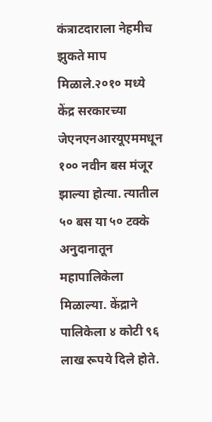कंत्राटदाराला नेहमीच झुकते माप मिळाले.२०१० मध्ये केंद्र सरकारच्या जेएनएनआरयूएममधून १०० नवीन बस मंजूर झाल्या होत्या. त्यातील ५० बस या ५० टक्के अनुदानातून महापालिकेला मिळाल्या. केंद्राने पालिकेला ४ कोटी ९६ लाख रूपये दिले होते.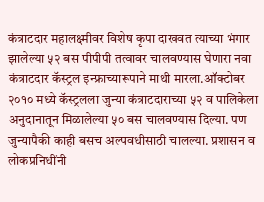कंत्राटदार महालक्ष्मीवर विशेष कृपा दाखवत त्याच्या भंगार झालेल्या ५२ बस पीपीपी तत्वावर चालवण्यास घेणारा नवा कंत्राटदार कॅस्ट्रल इन्फ्राच्यारूपाने माथी मारला.ऑक्टोबर २०१० मध्ये कॅस्ट्रलला जुन्या कंत्राटदाराच्या ५२ व पालिकेला अनुदानातून मिळालेल्या ५० बस चालवण्यास दिल्या. पण जुन्यापैकी काही बसच अल्पवधीसाठी चालल्या. प्रशासन व लोकप्रनिधींनी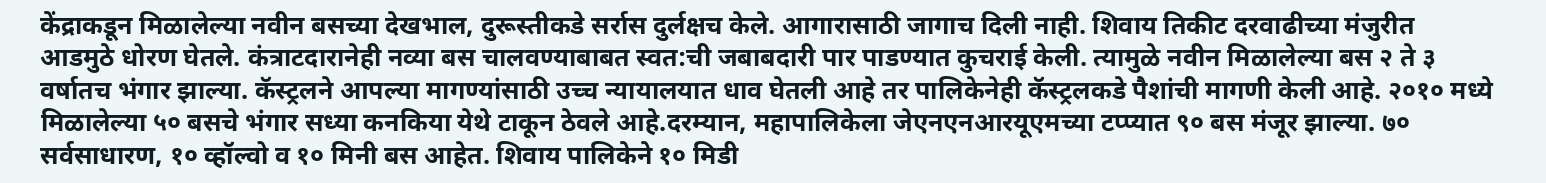केंद्राकडून मिळालेल्या नवीन बसच्या देखभाल, दुरूस्तीकडे सर्रास दुर्लक्षच केले. आगारासाठी जागाच दिली नाही. शिवाय तिकीट दरवाढीच्या मंजुरीत आडमुठे धोरण घेतले. कंत्राटदारानेही नव्या बस चालवण्याबाबत स्वत:ची जबाबदारी पार पाडण्यात कुचराई केली. त्यामुळे नवीन मिळालेल्या बस २ ते ३ वर्षातच भंगार झाल्या. कॅस्ट्रलने आपल्या मागण्यांसाठी उच्च न्यायालयात धाव घेतली आहे तर पालिकेनेही कॅस्ट्रलकडे पैशांची मागणी केली आहे. २०१० मध्ये मिळालेल्या ५० बसचे भंगार सध्या कनकिया येथे टाकून ठेवले आहे.दरम्यान, महापालिकेला जेएनएनआरयूएमच्या टप्प्यात ९० बस मंजूर झाल्या. ७० सर्वसाधारण, १० व्हॉल्वो व १० मिनी बस आहेत. शिवाय पालिकेने १० मिडी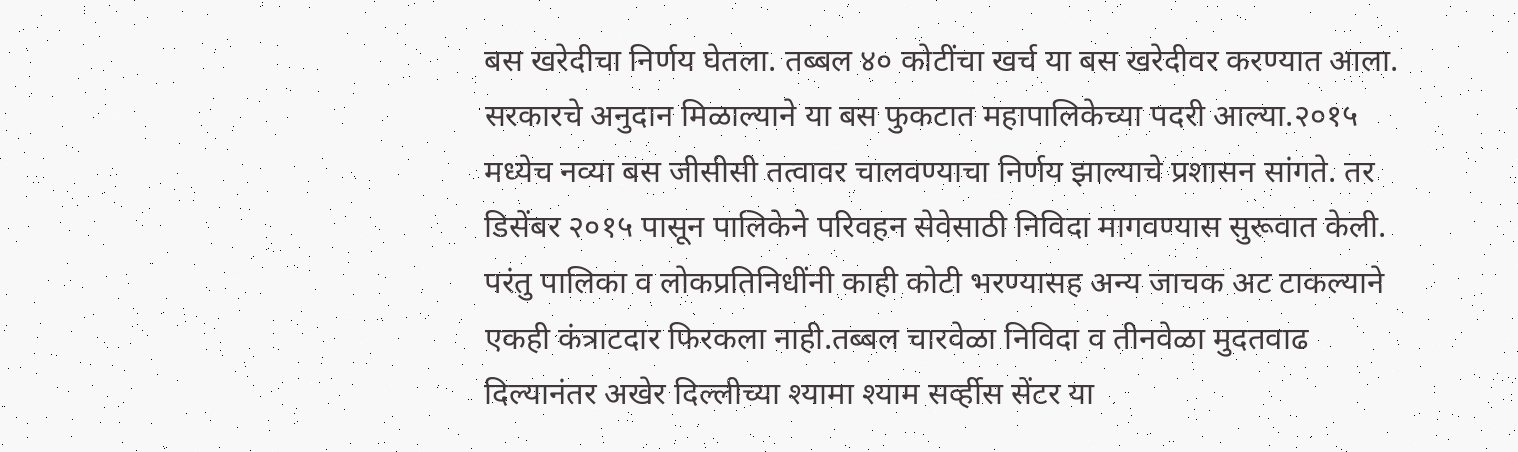बस खरेदीचा निर्णय घेतला. तब्बल ४० कोटींचा खर्च या बस खरेदीवर करण्यात आला. सरकारचे अनुदान मिळाल्याने या बस फुकटात महापालिकेच्या पदरी आल्या.२०१५ मध्येच नव्या बस जीसीसी तत्वावर चालवण्याचा निर्णय झाल्याचे प्रशासन सांगते. तर डिसेंबर २०१५ पासून पालिकेने परिवहन सेवेसाठी निविदा मागवण्यास सुरूवात केली. परंतु पालिका व लोकप्रतिनिधींनी काही कोटी भरण्यासह अन्य जाचक अट टाकल्याने एकही कंत्राटदार फिरकला नाही.तब्बल चारवेळा निविदा व तीनवेळा मुदतवाढ दिल्यानंतर अखेर दिल्लीच्या श्यामा श्याम सर्व्हीस सेंटर या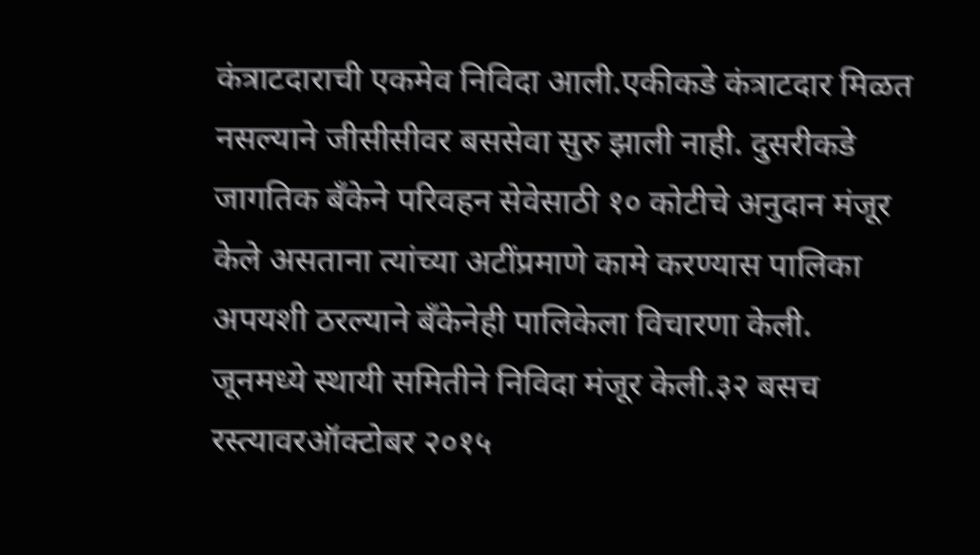कंत्राटदाराची एकमेव निविदा आली.एकीकडे कंत्राटदार मिळत नसल्याने जीसीसीवर बससेवा सुरु झाली नाही. दुसरीकडे जागतिक बँकेने परिवहन सेवेसाठी १० कोटीचे अनुदान मंजूर केले असताना त्यांच्या अटींप्रमाणे कामे करण्यास पालिका अपयशी ठरल्याने बँकेनेही पालिकेला विचारणा केली. जूनमध्ये स्थायी समितीने निविदा मंजूर केली.३२ बसच रस्त्यावरऑक्टोबर २०१५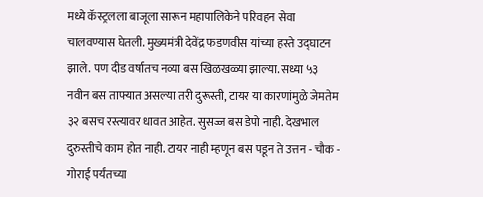मध्ये कॅस्ट्रलला बाजूला सारून महापालिकेने परिवहन सेवा चालवण्यास घेतली. मुख्यमंत्री देवेंद्र फडणवीस यांच्या हस्ते उद्घाटन झाले. पण दीड वर्षातच नव्या बस खिळखळ्या झाल्या. सध्या ५३ नवीन बस ताफ्यात असल्या तरी दुरूस्ती, टायर या कारणांमुळे जेमतेम ३२ बसच रस्त्यावर धावत आहेत. सुसज्ज बस डेपो नाही. देखभाल दुरुस्तीचे काम होत नाही. टायर नाही म्हणून बस पडून ते उत्तन - चौक - गोराई पर्यंतच्या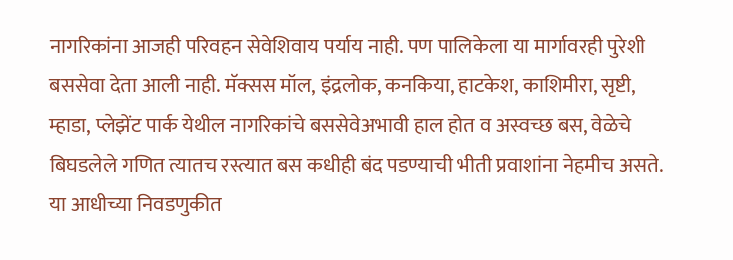नागरिकांना आजही परिवहन सेवेशिवाय पर्याय नाही. पण पालिकेला या मार्गावरही पुरेशी बससेवा देता आली नाही. मॅक्सस मॉल, इंद्रलोक, कनकिया, हाटकेश, काशिमीरा, सृष्टी, म्हाडा, प्लेझेंट पार्क येथील नागरिकांचे बससेवेअभावी हाल होत व अस्वच्छ बस, वेळेचे बिघडलेले गणित त्यातच रस्त्यात बस कधीही बंद पडण्याची भीती प्रवाशांना नेहमीच असते. या आधीच्या निवडणुकीत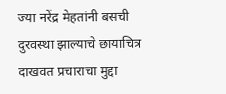ज्या नरेंद्र मेहतांनी बसची दुरवस्था झाल्याचे छायाचित्र दाखवत प्रचाराचा मुद्दा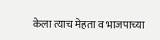केला त्याच मेहता व भाजपाच्या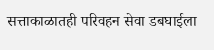सत्ताकाळातही परिवहन सेवा डबघाईला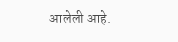आलेली आहे.